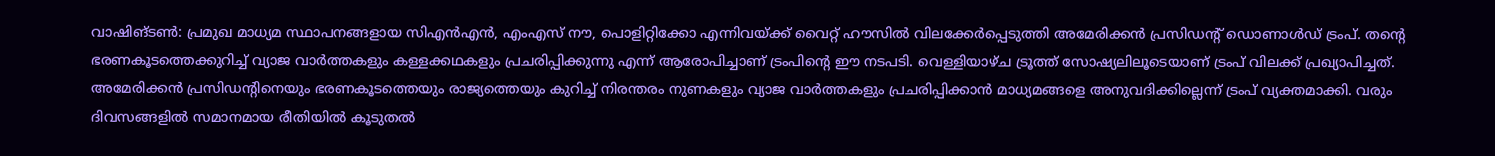വാഷിങ്ടൺ: പ്രമുഖ മാധ്യമ സ്ഥാപനങ്ങളായ സിഎൻഎൻ, എംഎസ് നൗ, പൊളിറ്റിക്കോ എന്നിവയ്ക്ക് വൈറ്റ് ഹൗസിൽ വിലക്കേർപ്പെടുത്തി അമേരിക്കൻ പ്രസിഡന്റ് ഡൊണാൾഡ് ട്രംപ്. തന്റെ ഭരണകൂടത്തെക്കുറിച്ച് വ്യാജ വാർത്തകളും കള്ളക്കഥകളും പ്രചരിപ്പിക്കുന്നു എന്ന് ആരോപിച്ചാണ് ട്രംപിന്റെ ഈ നടപടി. വെള്ളിയാഴ്ച ട്രൂത്ത് സോഷ്യലിലൂടെയാണ് ട്രംപ് വിലക്ക് പ്രഖ്യാപിച്ചത്.
അമേരിക്കൻ പ്രസിഡന്റിനെയും ഭരണകൂടത്തെയും രാജ്യത്തെയും കുറിച്ച് നിരന്തരം നുണകളും വ്യാജ വാർത്തകളും പ്രചരിപ്പിക്കാൻ മാധ്യമങ്ങളെ അനുവദിക്കില്ലെന്ന് ട്രംപ് വ്യക്തമാക്കി. വരും ദിവസങ്ങളിൽ സമാനമായ രീതിയിൽ കൂടുതൽ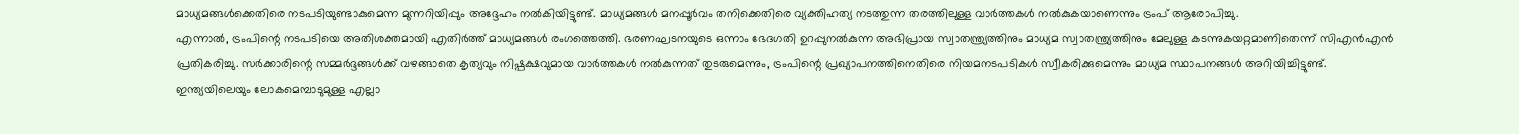മാധ്യമങ്ങൾക്കെതിരെ നടപടിയുണ്ടാകുമെന്ന മുന്നറിയിപ്പും അദ്ദേഹം നൽകിയിട്ടുണ്ട്. മാധ്യമങ്ങൾ മനപ്പൂർവം തനിക്കെതിരെ വ്യക്തിഹത്യ നടത്തുന്ന തരത്തിലുള്ള വാർത്തകൾ നൽകുകയാണെന്നും ട്രംപ് ആരോപിച്ചു.
എന്നാൽ, ട്രംപിന്റെ നടപടിയെ അതിശക്തമായി എതിർത്ത് മാധ്യമങ്ങൾ രംഗത്തെത്തി. ഭരണഘടനയുടെ ഒന്നാം ഭേദഗതി ഉറപ്പുനൽകുന്ന അഭിപ്രായ സ്വാതന്ത്ര്യത്തിനും മാധ്യമ സ്വാതന്ത്ര്യത്തിനും മേലുള്ള കടന്നുകയറ്റമാണിതെന്ന് സിഎൻഎൻ പ്രതികരിച്ചു. സർക്കാരിന്റെ സമ്മർദ്ദങ്ങൾക്ക് വഴങ്ങാതെ കൃത്യവും നിഷ്പക്ഷവുമായ വാർത്തകൾ നൽകുന്നത് തുടരുമെന്നും, ട്രംപിന്റെ പ്രഖ്യാപനത്തിനെതിരെ നിയമനടപടികൾ സ്വീകരിക്കുമെന്നും മാധ്യമ സ്ഥാപനങ്ങൾ അറിയിച്ചിട്ടുണ്ട്.
ഇന്ത്യയിലെയും ലോകമെമ്പാടുമുള്ള എല്ലാ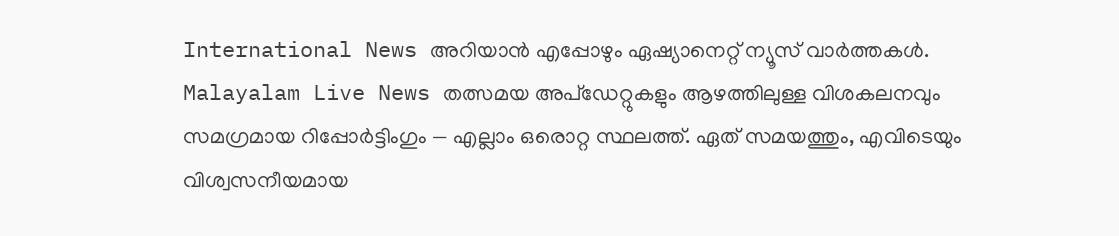International News അറിയാൻ എപ്പോഴും ഏഷ്യാനെറ്റ് ന്യൂസ് വാർത്തകൾ. Malayalam Live News തത്സമയ അപ്ഡേറ്റുകളും ആഴത്തിലുള്ള വിശകലനവും സമഗ്രമായ റിപ്പോർട്ടിംഗും — എല്ലാം ഒരൊറ്റ സ്ഥലത്ത്. ഏത് സമയത്തും, എവിടെയും വിശ്വസനീയമായ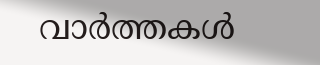വാർത്തകൾ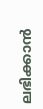ലഭിക്കാൻ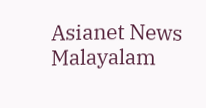Asianet News Malayalam